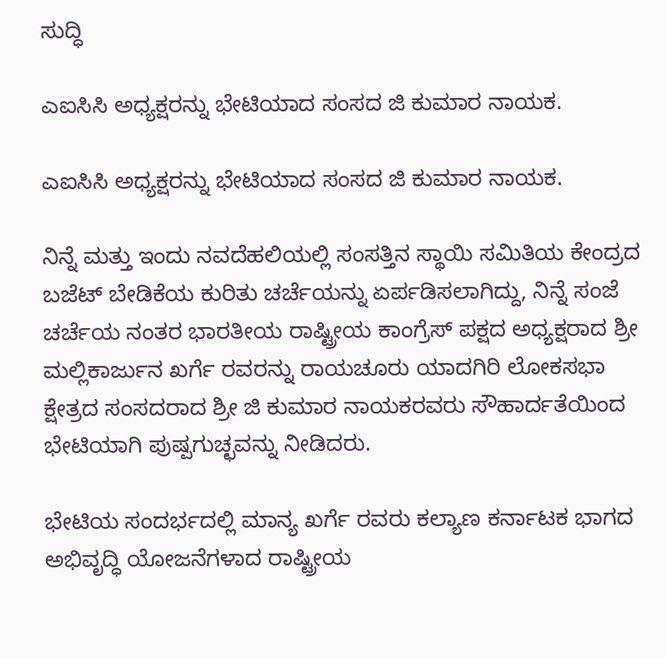ಸುದ್ಧಿ

ಎಐಸಿಸಿ ಅಧ್ಯಕ್ಷರನ್ನು ಭೇಟಿಯಾದ ಸಂಸದ ಜಿ ಕುಮಾರ ನಾಯಕ.

ಎಐಸಿಸಿ ಅಧ್ಯಕ್ಷರನ್ನು ಭೇಟಿಯಾದ ಸಂಸದ ಜಿ ಕುಮಾರ ನಾಯಕ.

ನಿನ್ನೆ ಮತ್ತು ಇಂದು ನವದೆಹಲಿಯಲ್ಲಿ ಸಂಸತ್ತಿನ ಸ್ಥಾಯಿ ಸಮಿತಿಯ ಕೇಂದ್ರದ ಬಜೆಟ್ ಬೇಡಿಕೆಯ ಕುರಿತು ಚರ್ಚೆಯನ್ನು ಏರ್ಪಡಿಸಲಾಗಿದ್ದು, ನಿನ್ನೆ ಸಂಜೆ ಚರ್ಚೆಯ ನಂತರ ಭಾರತೀಯ ರಾಷ್ಟ್ರೀಯ ಕಾಂಗ್ರೆಸ್ ಪಕ್ಷದ ಅಧ್ಯಕ್ಷರಾದ ಶ್ರೀ ಮಲ್ಲಿಕಾರ್ಜುನ ಖರ್ಗೆ ರವರನ್ನು ರಾಯಚೂರು ಯಾದಗಿರಿ ಲೋಕಸಭಾ ಕ್ಷೇತ್ರದ ಸಂಸದರಾದ ಶ್ರೀ ಜಿ ಕುಮಾರ ನಾಯಕರವರು ಸೌಹಾರ್ದತೆಯಿಂದ ಭೇಟಿಯಾಗಿ ಪುಷ್ಪಗುಚ್ಛವನ್ನು ನೀಡಿದರು.

ಭೇಟಿಯ ಸಂದರ್ಭದಲ್ಲಿ ಮಾನ್ಯ ಖರ್ಗೆ ರವರು ಕಲ್ಯಾಣ ಕರ್ನಾಟಕ ಭಾಗದ ಅಭಿವೃದ್ಧಿ ಯೋಜನೆಗಳಾದ ರಾಷ್ಟ್ರೀಯ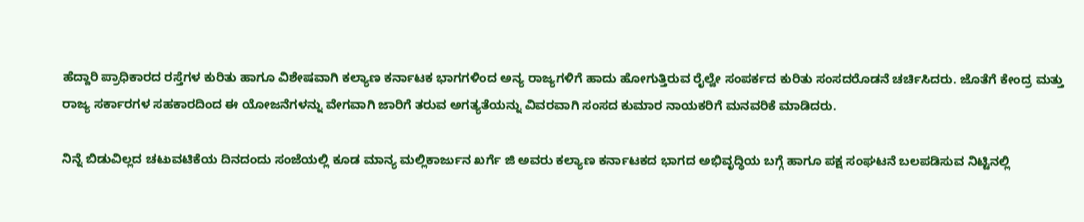ಹೆದ್ದಾರಿ ಪ್ರಾಧಿಕಾರದ ರಸ್ತೆಗಳ ಕುರಿತು ಹಾಗೂ ವಿಶೇಷವಾಗಿ ಕಲ್ಯಾಣ ಕರ್ನಾಟಕ ಭಾಗಗಳಿಂದ ಅನ್ಯ ರಾಜ್ಯಗಳಿಗೆ ಹಾದು ಹೋಗುತ್ತಿರುವ ರೈಲ್ವೇ ಸಂಪರ್ಕದ ಕುರಿತು ಸಂಸದರೊಡನೆ ಚರ್ಚಿಸಿದರು. ಜೊತೆಗೆ ಕೇಂದ್ರ ಮತ್ತು ರಾಜ್ಯ ಸರ್ಕಾರಗಳ ಸಹಕಾರದಿಂದ ಈ ಯೋಜನೆಗಳನ್ನು ವೇಗವಾಗಿ ಜಾರಿಗೆ ತರುವ ಅಗತ್ಯತೆಯನ್ನು ವಿವರವಾಗಿ ಸಂಸದ ಕುಮಾರ ನಾಯಕರಿಗೆ ಮನವರಿಕೆ ಮಾಡಿದರು.

ನಿನ್ನೆ ಬಿಡುವಿಲ್ಲದ ಚಟುವಟಿಕೆಯ ದಿನದಂದು ಸಂಜೆಯಲ್ಲಿ ಕೂಡ ಮಾನ್ಯ ಮಲ್ಲಿಕಾರ್ಜುನ ಖರ್ಗೆ ಜಿ ಅವರು ಕಲ್ಯಾಣ ಕರ್ನಾಟಕದ ಭಾಗದ ಅಭಿವೃದ್ಧಿಯ ಬಗ್ಗೆ ಹಾಗೂ ಪಕ್ಷ ಸಂಘಟನೆ ಬಲಪಡಿಸುವ ನಿಟ್ಟಿನಲ್ಲಿ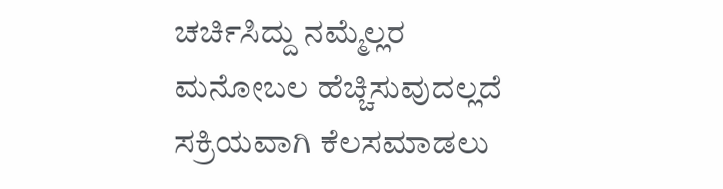ಚರ್ಚಿಸಿದ್ದು ನಮ್ಮೆಲ್ಲರ ಮನೋಬಲ ಹೆಚ್ಚಿಸುವುದಲ್ಲದೆ ಸಕ್ರಿಯವಾಗಿ ಕೆಲಸಮಾಡಲು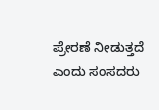ಪ್ರೇರಣೆ ನೀಡುತ್ತದೆ ಎಂದು ಸಂಸದರು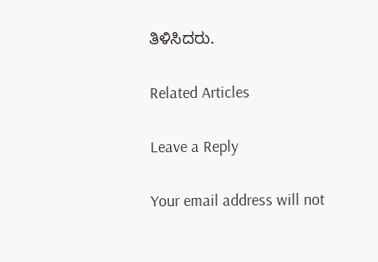ತಿಳಿಸಿದರು.

Related Articles

Leave a Reply

Your email address will not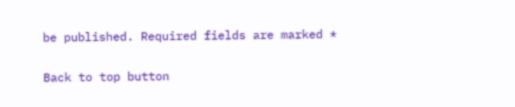be published. Required fields are marked *

Back to top button